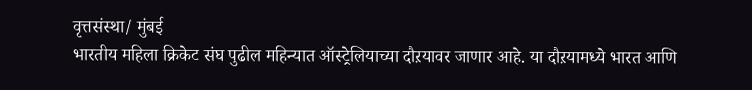वृत्तसंस्था/ मुंबई
भारतीय महिला क्रिकेट संघ पुढील महिन्यात ऑस्ट्रेलियाच्या दौऱयावर जाणार आहे. या दौऱयामध्ये भारत आणि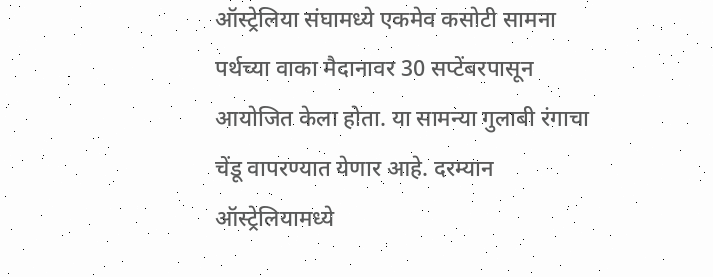ऑस्ट्रेलिया संघामध्ये एकमेव कसोटी सामना पर्थच्या वाका मैदानावर 30 सप्टेंबरपासून आयोजित केला होता. या सामन्या गुलाबी रंगाचा चेंडू वापरण्यात येणार आहे. दरम्यान ऑस्ट्रेलियामध्ये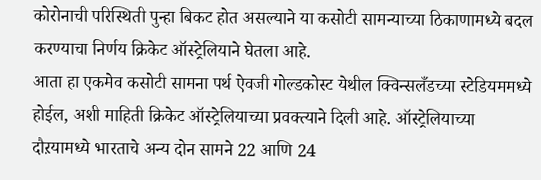कोरोनाची परिस्थिती पुन्हा बिकट होत असल्याने या कसोटी सामन्याच्या ठिकाणामध्ये बदल करण्याचा निर्णय क्रिकेट ऑस्ट्रेलियाने घेतला आहे.
आता हा एकमेव कसोटी सामना पर्थ ऐवजी गोल्डकोस्ट येथील क्विन्सलँडच्या स्टेडियममध्ये होईल, अशी माहिती क्रिकेट ऑस्ट्रेलियाच्या प्रवक्त्याने दिली आहे. ऑस्ट्रेलियाच्या दौऱयामध्ये भारताचे अन्य दोन सामने 22 आणि 24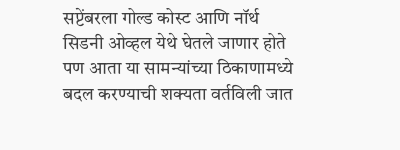सप्टेंबरला गोल्ड कोस्ट आणि नॉर्थ सिडनी ओव्हल येथे घेतले जाणार होते पण आता या सामन्यांच्या ठिकाणामध्ये बदल करण्याची शक्यता वर्तविली जात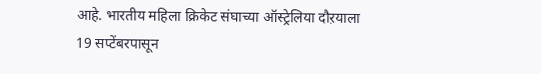आहे. भारतीय महिला क्रिकेट संघाच्या ऑस्ट्रेलिया दौऱयाला 19 सप्टेंबरपासून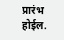प्रारंभ होईल.